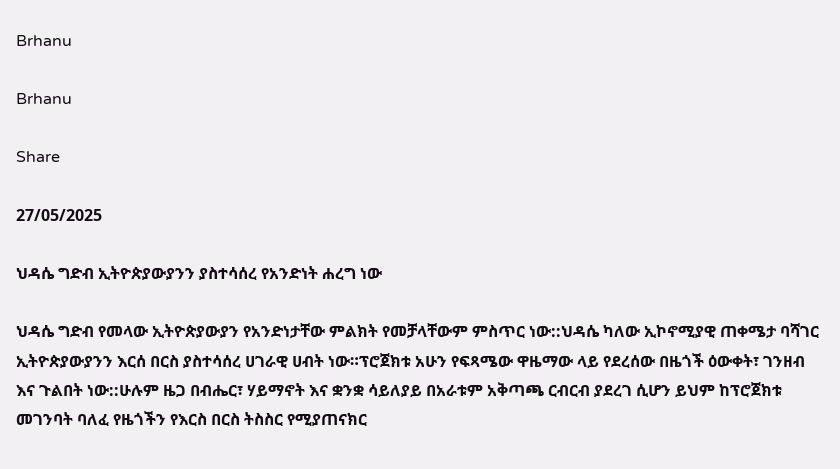Brhanu

Brhanu

Share

27/05/2025

ህዳሴ ግድብ ኢትዮጵያውያንን ያስተሳሰረ የአንድነት ሐረግ ነው

ህዳሴ ግድብ የመላው ኢትዮጵያውያን የአንድነታቸው ምልክት የመቻላቸውም ምስጥር ነው::ህዳሴ ካለው ኢኮኖሚያዊ ጠቀሜታ ባሻገር ኢትዮጵያውያንን እርሰ በርስ ያስተሳሰረ ሀገራዊ ሀብት ነው።ፕሮጀክቱ አሁን የፍጻሜው ዋዜማው ላይ የደረሰው በዜጎች ዕውቀት፣ ገንዘብ እና ጉልበት ነው::ሁሉም ዜጋ በብሔር፣ ሃይማኖት እና ቋንቋ ሳይለያይ በአራቱም አቅጣጫ ርብርብ ያደረገ ሲሆን ይህም ከፕሮጀክቱ መገንባት ባለፈ የዜጎችን የእርስ በርስ ትስስር የሚያጠናክር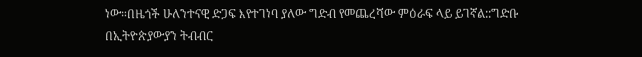ነው።በዜጎች ሁለንተናዊ ድጋፍ እየተገነባ ያለው ግድብ የመጨረሻው ምዕራፍ ላይ ይገኛል::ግድቡ በኢትዮጵያውያን ትብብር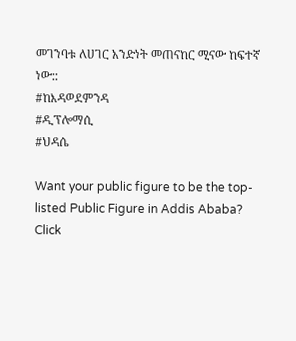መገንባቱ ለሀገር አንድነት መጠናከር ሚናው ከፍተኛ ነው::
#ከእዳወደምንዳ
#ዲፕሎማሲ
#ህዳሴ

Want your public figure to be the top-listed Public Figure in Addis Ababa?
Click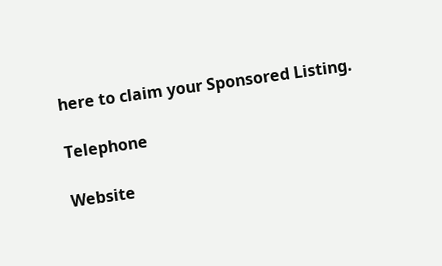here to claim your Sponsored Listing.

Telephone

Website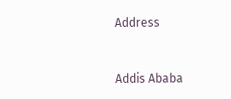Address


Addis Ababa